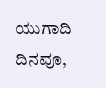ಯುಗಾದಿ ದಿನವೂ,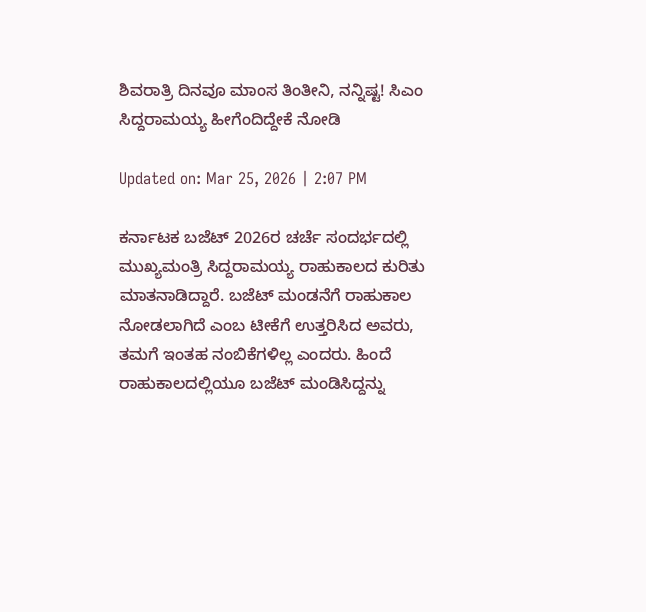ಶಿವರಾತ್ರಿ ದಿನವೂ ಮಾಂಸ ತಿಂತೀನಿ, ನನ್ನಿಷ್ಟ! ಸಿಎಂ ಸಿದ್ದರಾಮಯ್ಯ ಹೀಗೆಂದಿದ್ದೇಕೆ ನೋಡಿ

Updated on: Mar 25, 2026 | 2:07 PM

ಕರ್ನಾಟಕ ಬಜೆಟ್ 2026ರ ಚರ್ಚೆ ಸಂದರ್ಭದಲ್ಲಿ ಮುಖ್ಯಮಂತ್ರಿ ಸಿದ್ದರಾಮಯ್ಯ ರಾಹುಕಾಲದ ಕುರಿತು ಮಾತನಾಡಿದ್ದಾರೆ. ಬಜೆಟ್ ಮಂಡನೆಗೆ ರಾಹುಕಾಲ ನೋಡಲಾಗಿದೆ ಎಂಬ ಟೀಕೆಗೆ ಉತ್ತರಿಸಿದ ಅವರು, ತಮಗೆ ಇಂತಹ ನಂಬಿಕೆಗಳಿಲ್ಲ ಎಂದರು. ಹಿಂದೆ ರಾಹುಕಾಲದಲ್ಲಿಯೂ ಬಜೆಟ್ ಮಂಡಿಸಿದ್ದನ್ನು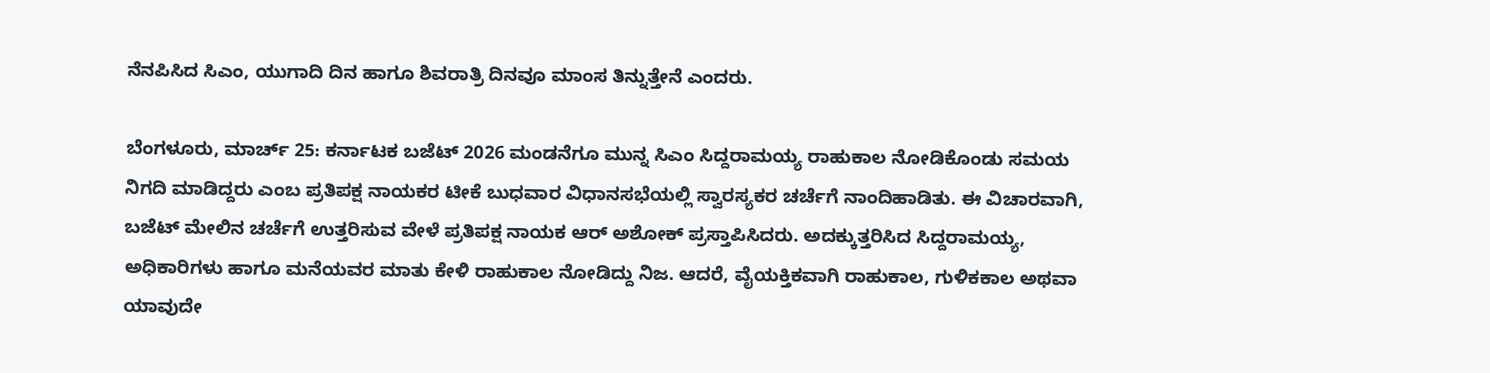ನೆನಪಿಸಿದ ಸಿಎಂ, ಯುಗಾದಿ ದಿನ ಹಾಗೂ ಶಿವರಾತ್ರಿ ದಿನವೂ ಮಾಂಸ ತಿನ್ನುತ್ತೇನೆ ಎಂದರು.

ಬೆಂಗಳೂರು, ಮಾರ್ಚ್ 25: ಕರ್ನಾಟಕ ಬಜೆಟ್ 2026 ಮಂಡನೆಗೂ ಮುನ್ನ ಸಿಎಂ ಸಿದ್ದರಾಮಯ್ಯ ರಾಹುಕಾಲ ನೋಡಿಕೊಂಡು ಸಮಯ ನಿಗದಿ ಮಾಡಿದ್ದರು ಎಂಬ ಪ್ರತಿಪಕ್ಷ ನಾಯಕರ ಟೀಕೆ ಬುಧವಾರ ವಿಧಾನಸಭೆಯಲ್ಲಿ ಸ್ವಾರಸ್ಯಕರ ಚರ್ಚೆಗೆ ನಾಂದಿಹಾಡಿತು. ಈ ವಿಚಾರವಾಗಿ, ಬಜೆಟ್ ಮೇಲಿನ ಚರ್ಚೆಗೆ ಉತ್ತರಿಸುವ ವೇಳೆ ಪ್ರತಿಪಕ್ಷ ನಾಯಕ ಆರ್ ಅಶೋಕ್ ಪ್ರಸ್ತಾಪಿಸಿದರು. ಅದಕ್ಕುತ್ತರಿಸಿದ ಸಿದ್ದರಾಮಯ್ಯ, ಅಧಿಕಾರಿಗಳು ಹಾಗೂ ಮನೆಯವರ ಮಾತು ಕೇಳಿ ರಾಹುಕಾಲ ನೋಡಿದ್ದು ನಿಜ. ಆದರೆ, ವೈಯಕ್ತಿಕವಾಗಿ ರಾಹುಕಾಲ, ಗುಳಿಕಕಾಲ ಅಥವಾ ಯಾವುದೇ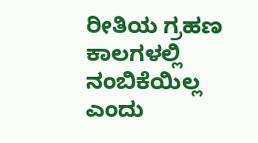ರೀತಿಯ ಗ್ರಹಣ ಕಾಲಗಳಲ್ಲಿ ನಂಬಿಕೆಯಿಲ್ಲ ಎಂದು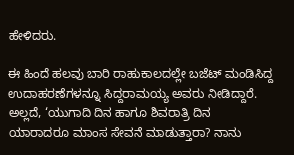ಹೇಳಿದರು.

ಈ ಹಿಂದೆ ಹಲವು ಬಾರಿ ರಾಹುಕಾಲದಲ್ಲೇ ಬಜೆಟ್ ಮಂಡಿಸಿದ್ದ ಉದಾಹರಣೆಗಳನ್ನೂ ಸಿದ್ದರಾಮಯ್ಯ ಅವರು ನೀಡಿದ್ದಾರೆ. ಅಲ್ಲದೆ, ‘ಯುಗಾದಿ ದಿನ ಹಾಗೂ ಶಿವರಾತ್ರಿ ದಿನ ಯಾರಾದರೂ ಮಾಂಸ ಸೇವನೆ ಮಾಡುತ್ತಾರಾ? ನಾನು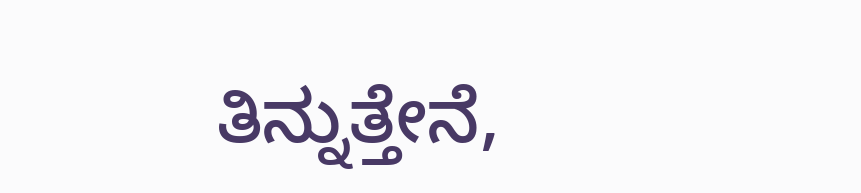ತಿನ್ನುತ್ತೇನೆ,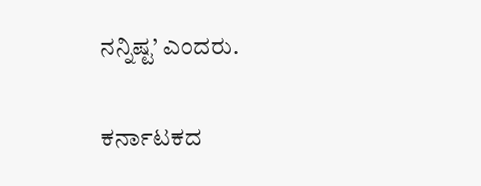ನನ್ನಿಷ್ಟ’ ಎಂದರು.

ಕರ್ನಾಟಕದ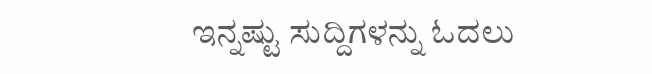ಇನ್ನಷ್ಟು ಸುದ್ದಿಗಳನ್ನು ಓದಲು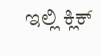ಇಲ್ಲಿ ಕ್ಲಿಕ್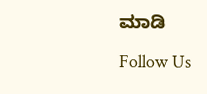ಮಾಡಿ

Follow Us